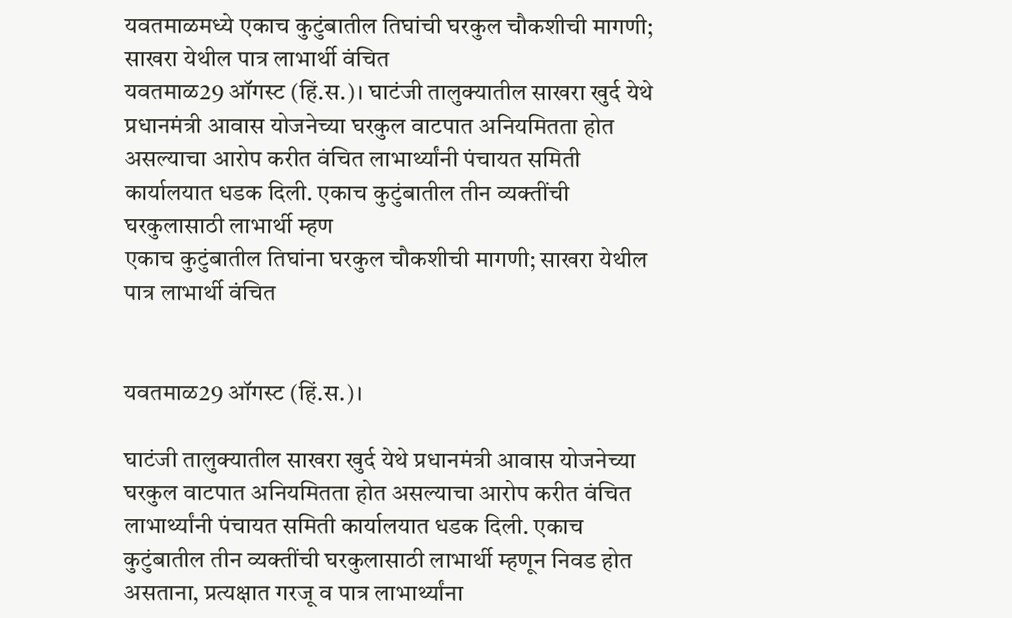यवतमाळमध्ये एकाच कुटुंबातील तिघांची घरकुल चौकशीची मागणी; साखरा येथील पात्र लाभार्थी वंचित
यवतमाळ29 ऑगस्ट (हिं.स.)। घाटंजी तालुक्यातील साखरा खुर्द येथे प्रधानमंत्री आवास योजनेच्या घरकुल वाटपात अनियमितता होत असल्याचा आरोप करीत वंचित लाभार्थ्यांनी पंचायत समिती कार्यालयात धडक दिली. एकाच कुटुंबातील तीन व्यक्तींची घरकुलासाठी लाभार्थी म्हण
एकाच कुटुंबातील तिघांना घरकुल चौकशीची मागणी; साखरा येथील पात्र लाभार्थी वंचित


यवतमाळ29 ऑगस्ट (हिं.स.)।

घाटंजी तालुक्यातील साखरा खुर्द येथे प्रधानमंत्री आवास योजनेच्या घरकुल वाटपात अनियमितता होत असल्याचा आरोप करीत वंचित लाभार्थ्यांनी पंचायत समिती कार्यालयात धडक दिली. एकाच कुटुंबातील तीन व्यक्तींची घरकुलासाठी लाभार्थी म्हणून निवड होत असताना, प्रत्यक्षात गरजू व पात्र लाभार्थ्यांना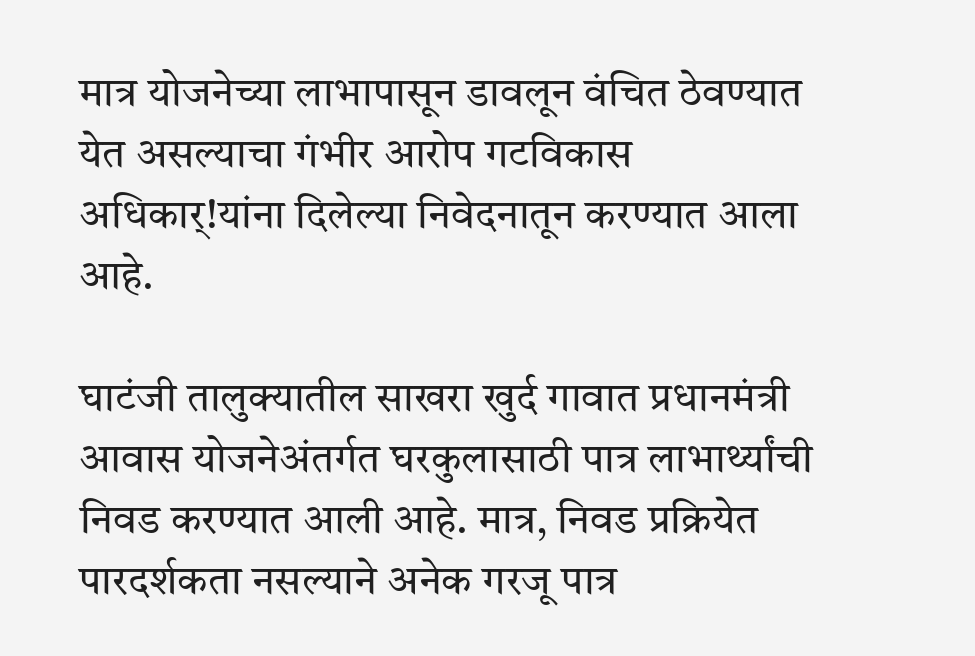मात्र योजनेच्या लाभापासून डावलून वंचित ठेवण्यात येत असल्याचा गंभीर आरोप गटविकास अधिकार्!यांना दिलेल्या निवेदनातून करण्यात आला आहे.

घाटंजी तालुक्यातील साखरा खुर्द गावात प्रधानमंत्री आवास योजनेअंतर्गत घरकुलासाठी पात्र लाभार्थ्यांची निवड करण्यात आली आहे. मात्र, निवड प्रक्रियेत पारदर्शकता नसल्याने अनेक गरजू पात्र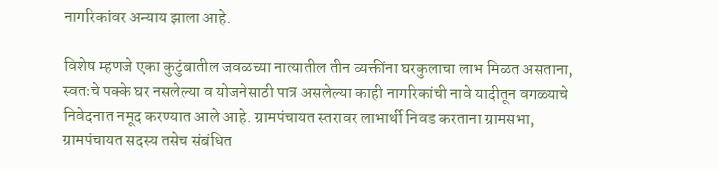नागरिकांवर अन्याय झाला आहे.

विशेष म्हणजे एका कुटुंबातील जवळच्या नात्यातील तीन व्यक्तींना घरकुलाचा लाभ मिळत असताना, स्वतःचे पक्के घर नसलेल्या व योजनेसाठी पात्र असलेल्या काही नागरिकांची नावे यादीतून वगळ्याचे निवेदनात नमूद करण्यात आले आहे. ग्रामपंचायत स्तरावर लाभार्थी निवड करताना ग्रामसभा, ग्रामपंचायत सदस्य तसेच संबंधित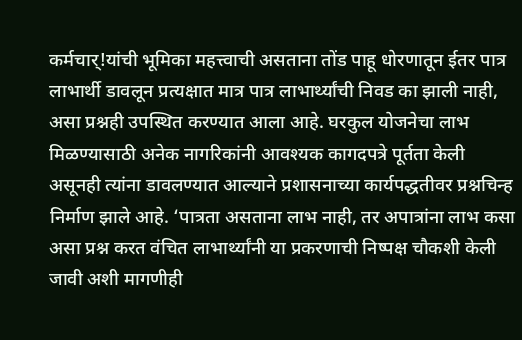कर्मचार्!यांची भूमिका महत्त्वाची असताना तोंड पाहू धोरणातून ईतर पात्र लाभार्थी डावलून प्रत्यक्षात मात्र पात्र लाभार्थ्यांची निवड का झाली नाही, असा प्रश्नही उपस्थित करण्यात आला आहे. घरकुल योजनेचा लाभ मिळण्यासाठी अनेक नागरिकांनी आवश्यक कागदपत्रे पूर्तता केली असूनही त्यांना डावलण्यात आल्याने प्रशासनाच्या कार्यपद्धतीवर प्रश्नचिन्ह निर्माण झाले आहे. ‘पात्रता असताना लाभ नाही, तर अपात्रांना लाभ कसा असा प्रश्न करत वंचित लाभार्थ्यांनी या प्रकरणाची निष्पक्ष चौकशी केली जावी अशी मागणीही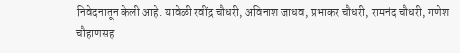निवेदनातून केली आहे. यावेळी रवींद्र चौधरी, अविनाश जाधव, प्रभाकर चौधरी, रामनंद चौधरी, गणेश चौहाणसह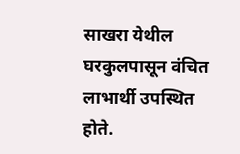साखरा येथील घरकुलपासून वंचित लाभार्थी उपस्थित होते.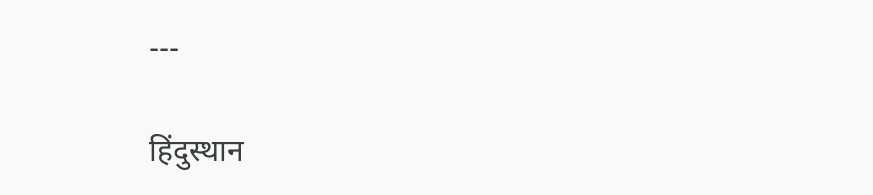---

हिंदुस्थान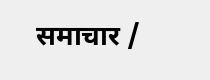समाचार /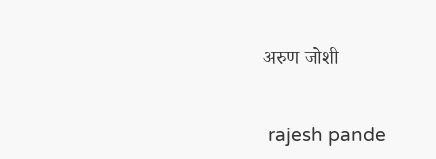अरुण जोशी


 rajesh pande